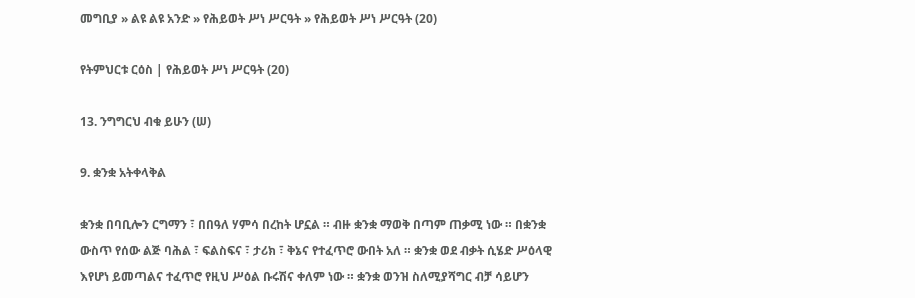መግቢያ » ልዩ ልዩ አንድ » የሕይወት ሥነ ሥርዓት » የሕይወት ሥነ ሥርዓት (20)

የትምህርቱ ርዕስ | የሕይወት ሥነ ሥርዓት (20)

13. ንግግርህ ብቁ ይሁን (ሠ)

9. ቋንቋ አትቀላቅል

ቋንቋ በባቢሎን ርግማን ፣ በበዓለ ሃምሳ በረከት ሆኗል ። ብዙ ቋንቋ ማወቅ በጣም ጠቃሚ ነው ። በቋንቋ ውስጥ የሰው ልጅ ባሕል ፣ ፍልስፍና ፣ ታሪክ ፣ ቅኔና የተፈጥሮ ውበት አለ ። ቋንቋ ወደ ብቃት ሲሄድ ሥዕላዊ እየሆነ ይመጣልና ተፈጥሮ የዚህ ሥዕል ቡሩሽና ቀለም ነው ። ቋንቋ ወንዝ ስለሚያሻግር ብቻ ሳይሆን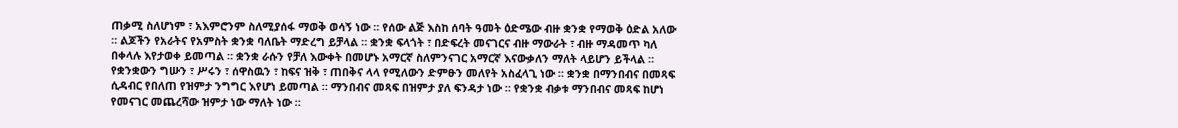ጠቃሚ ስለሆነም ፣ አእምሮንም ስለሚያሰፋ ማወቅ ወሳኝ ነው ። የሰው ልጅ እስከ ሰባት ዓመት ዕድሜው ብዙ ቋንቋ የማወቅ ዕድል አለው ። ልጆችን የአራትና የአምስት ቋንቋ ባለቤት ማድረግ ይቻላል ። ቋንቋ ፍላጎት ፣ በድፍረት መናገርና ብዙ ማውራት ፣ ብዙ ማዳመጥ ካለ በቀላሉ እየታወቀ ይመጣል ። ቋንቋ ራሱን የቻለ እውቀት በመሆኑ አማርኛ ስለምንናገር አማርኛ እናውቃለን ማለት ላይሆን ይችላል ። የቋንቋውን ግሡን ፣ ሥሩን ፣ ሰዋስዉን ፣ ከፍና ዝቅ ፣ ጠበቅና ላላ የሚለውን ድምፁን መለየት አስፈላጊ ነው ። ቋንቋ በማንበብና በመጻፍ ሲዳብር የበለጠ የዝምታ ንግግር እየሆነ ይመጣል ። ማንበብና መጻፍ በዝምታ ያለ ፍንዳታ ነው ። የቋንቋ ብቃቱ ማንበብና መጻፍ ከሆነ የመናገር መጨረሻው ዝምታ ነው ማለት ነው ።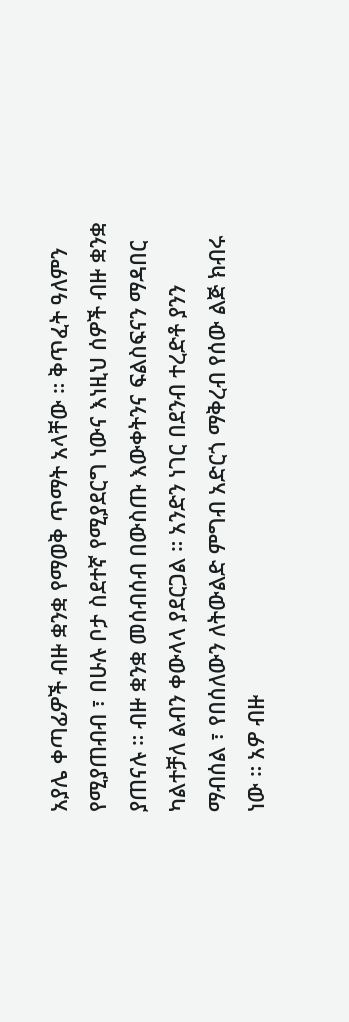አያሌ ቀጣፊዎች ብዙ ቋንቋ የማወቅ ጥማት አላቸው ። ቅጥፈት ዓለምን የሚያጠብብ ፣ በሁሉ ቦታ ስደተኛ የሚያደርግ ነውና እነዚህ ሰዎች ብዙ ቋንቋ ያጠናሉ ። ብዙ ቋንቋ መሰብሰብ በውስጡ እውቀትንና ፍልስፍናን ማዳበር ካልተቻለ ልብን ቀውላላ ያደርጋል ። አንድን ነገር በደንብ ተረድቶ ያንን ማብሰል ፣ የበሰለውን ለትውልድ ምግብ አድርጎ ማቅረብ የሰው ልጅ ክብሩ ነው ። አዎ ብዙ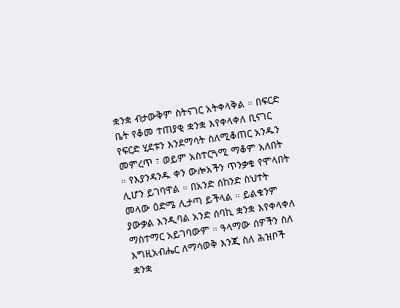ቋንቋ ብታውቅም ስትናገር አትቀላቅል ። በፍርድ ቤት የቆመ ተጠያቂ ቋንቋ እየቀላቀለ ቢናገር የፍርድ ሂደቱን እንደማሳት ስለሚቆጠር አንዱን መምረጥ ፣ ወይም አስተርጓሚ ማቆም አለበት ። የእያንዳንዱ ቀን ውሎአችን ጥንቃቄ የሞላበት ሊሆን ይገባዋል ። በአንድ ሰከንድ ስህተት መላው ዕድሜ ሊታጣ ይችላል ። ይልቁንም ያውቃል እንዲባል አንድ ሰባኪ ቋንቋ እየቀላቀለ ማስተማር አይገባውም ። ዓላማው ሰዎችን ስለ እግዚአብሔር ለማሳወቅ እንጂ ስለ ሕዝቦች ቋንቋ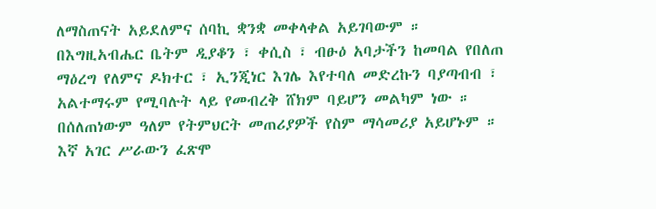ለማስጠናት አይደለምና ሰባኪ ቋንቋ መቀላቀል አይገባውም ። በእግዚአብሔር ቤትም ዲያቆን ፣ ቀሲስ ፣ ብፁዕ አባታችን ከመባል የበለጠ ማዕረግ የለምና ዶክተር ፣ ኢንጂነር እገሌ እየተባለ መድረኩን ባያጣብብ ፣ አልተማሩም የሚባሉት ላይ የመብረቅ ሸክም ባይሆን መልካም ነው ። በሰለጠነውም ዓለም የትምህርት መጠሪያዎች የስም ማሳመሪያ አይሆኑም ። እኛ አገር ሥራውን ፈጽሞ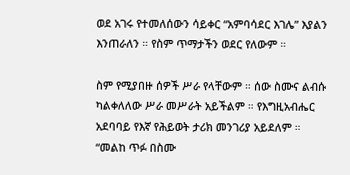ወደ አገሩ የተመለሰውን ሳይቀር “አምባሳደር እገሌ” እያልን እንጠራለን ። የስም ጥማታችን ወደር የለውም ።

ስም የሚያበዙ ሰዎች ሥራ የላቸውም ። ሰው ስሙና ልብሱ ካልቀለለው ሥራ መሥራት አይችልም ። የእግዚአብሔር አደባባይ የእኛ የሕይወት ታሪክ መንገሪያ አይደለም ። “መልከ ጥፉ በስሙ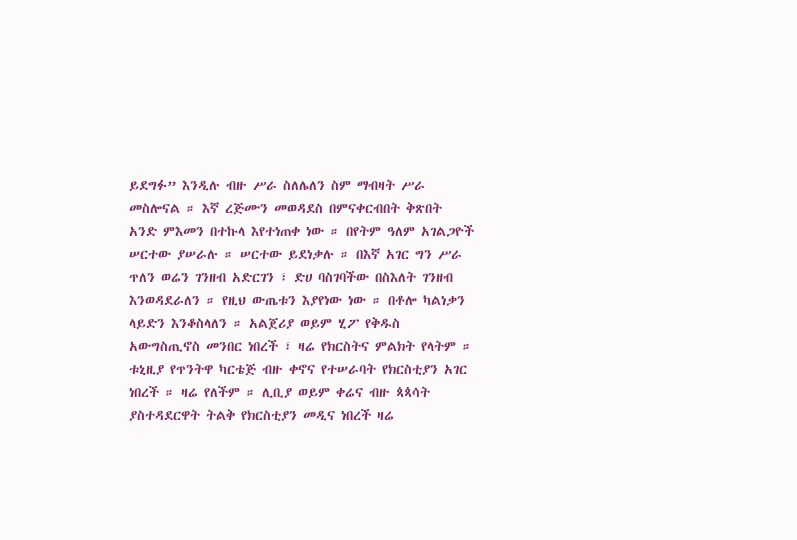ይደግፉ” እንዲሉ ብዙ ሥራ ስለሌለን ስም ማብዛት ሥራ መስሎናል ። እኛ ረጅሙን መወዳደስ በምናቀርብበት ቅጽበት አንድ ምእመን በተኩላ እየተነጠቀ ነው ። በየትም ዓለም አገልጋዮች ሠርተው ያሠራሉ ። ሠርተው ይደነቃሉ ። በእኛ አገር ግን ሥራ ጥለን ወሬን ገንዘብ አድርገን ፣ ድሀ ባስገባችው በስእለት ገንዘብ እንወዳደራለን ። የዚህ ውጤቱን እያየነው ነው ። በቶሎ ካልነቃን ላይድን እንቆስላለን ። አልጀሪያ ወይም ሂፖ የቅዱስ አውግስጢኖስ መንበር ነበረች ፣ ዛሬ የክርስትና ምልክት የላትም ። ቱኒዚያ የጥንትዋ ካርቴጅ ብዙ ቀኖና የተሠራባት የክርስቲያን አገር ነበረች ። ዛሬ የለችም ። ሊቢያ ወይም ቀሬና ብዙ ጳጳሳት ያስተዳደርዋት ትልቅ የክርስቲያን መዲና ነበረች ዛሬ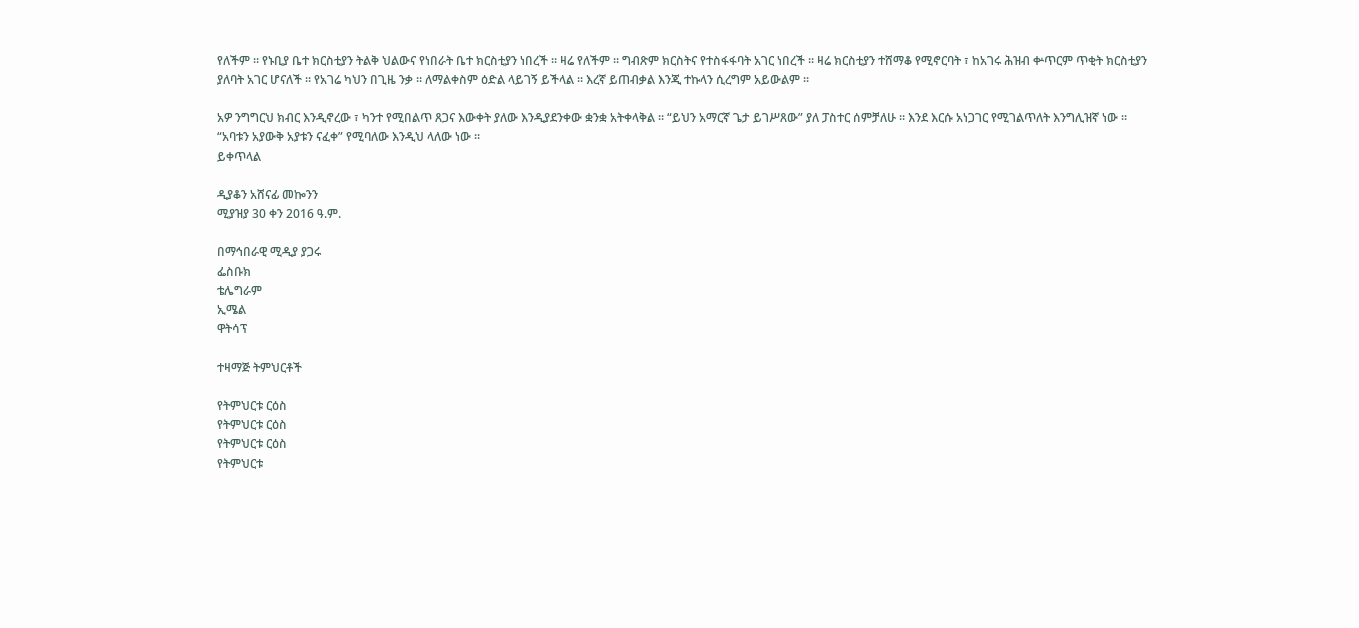የለችም ። የኑቢያ ቤተ ክርስቲያን ትልቅ ህልውና የነበራት ቤተ ክርስቲያን ነበረች ። ዛሬ የለችም ። ግብጽም ክርስትና የተስፋፋባት አገር ነበረች ። ዛሬ ክርስቲያን ተሸማቆ የሚኖርባት ፣ ከአገሩ ሕዝብ ቍጥርም ጥቂት ክርስቲያን ያለባት አገር ሆናለች ። የአገሬ ካህን በጊዜ ንቃ ። ለማልቀስም ዕድል ላይገኝ ይችላል ። እረኛ ይጠብቃል እንጂ ተኩላን ሲረግም አይውልም ።

አዎ ንግግርህ ክብር እንዲኖረው ፣ ካንተ የሚበልጥ ጸጋና እውቀት ያለው እንዲያደንቀው ቋንቋ አትቀላቅል ። “ይህን አማርኛ ጌታ ይገሥጸው” ያለ ፓስተር ሰምቻለሁ ። እንደ እርሱ አነጋገር የሚገልጥለት እንግሊዝኛ ነው ። “አባቱን አያውቅ አያቱን ናፈቀ” የሚባለው እንዲህ ላለው ነው ።
ይቀጥላል

ዲያቆን አሸናፊ መኰንን
ሚያዝያ 30 ቀን 2016 ዓ.ም.

በማኅበራዊ ሚዲያ ያጋሩ
ፌስቡክ
ቴሌግራም
ኢሜል
ዋትሳፕ

ተዛማጅ ትምህርቶች

የትምህርቱ ርዕስ
የትምህርቱ ርዕስ
የትምህርቱ ርዕስ
የትምህርቱ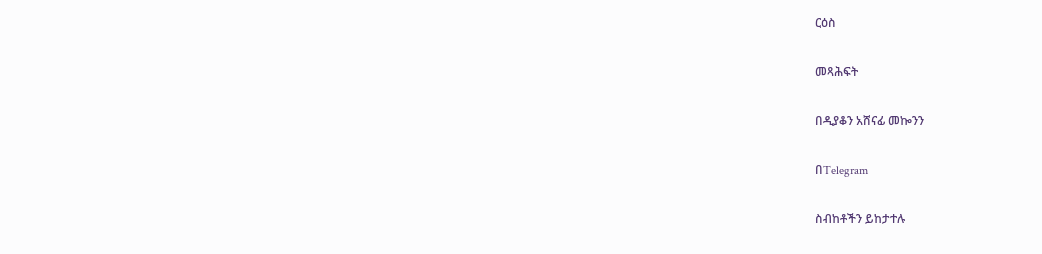ርዕስ

መጻሕፍት

በዲያቆን አሸናፊ መኰንን

በTelegram

ስብከቶችን ይከታተሉ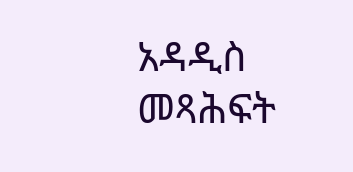አዳዲስ መጻሕፍት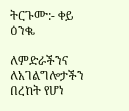ትርጉሙ:- ቀይ ዕንቈ

ለምድራችንና ለአገልግሎታችን በረከት የሆነ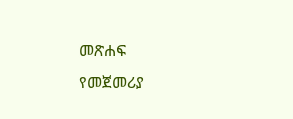መጽሐፍ
የመጀመሪያ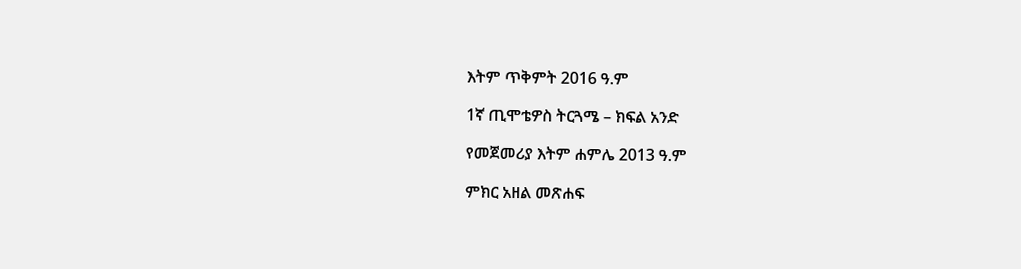እትም ጥቅምት 2016 ዓ.ም

1ኛ ጢሞቴዎስ ትርጓሜ – ክፍል አንድ

የመጀመሪያ እትም ሐምሌ 2013 ዓ.ም

ምክር አዘል መጽሐፍ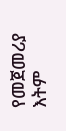የመጀመሪያ እትም